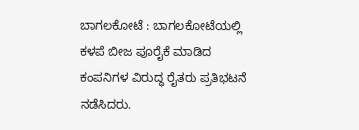ಬಾಗಲಕೋಟೆ : ಬಾಗಲಕೋಟೆಯಲ್ಲಿ ಕಳಪೆ ಬೀಜ ಪೂರೈಕೆ ಮಾಡಿದ ಕಂಪನಿಗಳ ವಿರುದ್ಧ ರೈತರು ಪ್ರತಿಭಟನೆ ನಡೆಸಿದರು.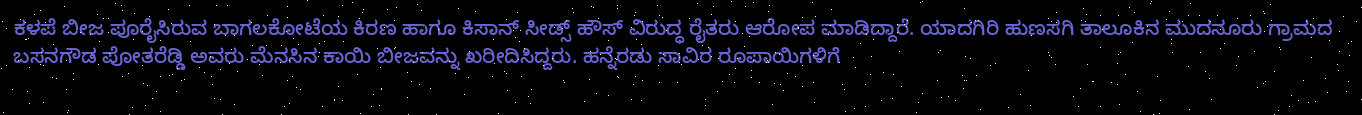ಕಳಪೆ ಬೀಜ ಪೂರೈಸಿರುವ ಬಾಗಲಕೋಟೆಯ ಕಿರಣ ಹಾಗೂ ಕಿಸಾನ್ ಸೀಡ್ಸ್ ಹೌಸ್ ವಿರುದ್ಧ ರೈತರು ಆರೋಪ ಮಾಡಿದ್ದಾರೆ. ಯಾದಗಿರಿ ಹುಣಸಗಿ ತಾಲೂಕಿನ ಮುದನೂರು ಗ್ರಾಮದ ಬಸನಗೌಡ ಪೋತರೆಡ್ಡಿ ಅವರು ಮೆನಸಿನ ಕಾಯಿ ಬೀಜವನ್ನು ಖರೀದಿಸಿದ್ದರು. ಹನ್ನೆರಡು ಸಾವಿರ ರೂಪಾಯಿಗಳಿಗೆ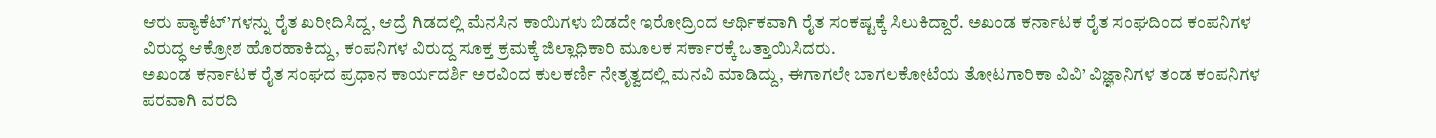ಆರು ಪ್ಯಾಕೆಟ್’ಗಳನ್ನು ರೈತ ಖರೀದಿಸಿದ್ದ, ಆದ್ರೆ ಗಿಡದಲ್ಲಿ ಮೆನಸಿನ ಕಾಯಿಗಳು ಬಿಡದೇ ಇರೋದ್ರಿಂದ ಆರ್ಥಿಕವಾಗಿ ರೈತ ಸಂಕಷ್ಟಕ್ಕೆ ಸಿಲುಕಿದ್ದಾರೆ. ಅಖಂಡ ಕರ್ನಾಟಕ ರೈತ ಸಂಘದಿಂದ ಕಂಪನಿಗಳ ವಿರುದ್ಧ ಆಕ್ರೋಶ ಹೊರಹಾಕಿದ್ದು, ಕಂಪನಿಗಳ ವಿರುದ್ದ ಸೂಕ್ತ ಕ್ರಮಕ್ಕೆ ಜಿಲ್ಲಾಧಿಕಾರಿ ಮೂಲಕ ಸರ್ಕಾರಕ್ಕೆ ಒತ್ತಾಯಿಸಿದರು.
ಅಖಂಡ ಕರ್ನಾಟಕ ರೈತ ಸಂಘದ ಪ್ರಧಾನ ಕಾರ್ಯದರ್ಶಿ ಅರವಿಂದ ಕುಲಕರ್ಣಿ ನೇತೃತ್ವದಲ್ಲಿ ಮನವಿ ಮಾಡಿದ್ದು, ಈಗಾಗಲೇ ಬಾಗಲಕೋಟೆಯ ತೋಟಗಾರಿಕಾ ವಿವಿ’ ವಿಜ್ಞಾನಿಗಳ ತಂಡ ಕಂಪನಿಗಳ ಪರವಾಗಿ ವರದಿ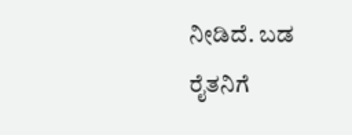ನೀಡಿದೆ. ಬಡ ರೈತನಿಗೆ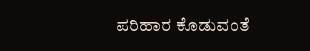ಪರಿಹಾರ ಕೊಡುವಂತೆ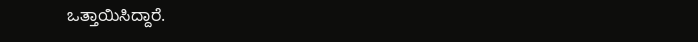ಒತ್ತಾಯಿಸಿದ್ದಾರೆ.